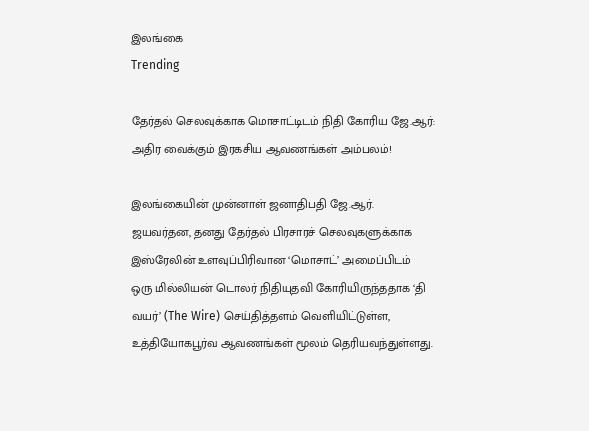இலங்கை
Trending

தேர்தல் செலவுக்காக மொசாட்டிடம் நிதி கோரிய ஜே.ஆர்: அதிர வைக்கும் இரகசிய ஆவணங்கள் அம்பலம்!

இலங்கையின் முன்னாள் ஜனாதிபதி ஜே.ஆர். ஜயவர்தன, தனது தேர்தல் பிரசாரச் செலவுகளுக்காக இஸ்ரேலின் உளவுப்பிரிவான ‘மொசாட்’ அமைப்பிடம் ஒரு மில்லியன் டொலர் நிதியுதவி கோரியிருந்ததாக ‘தி வயர்’ (The Wire) செய்தித்தளம் வெளியிட்டுள்ள, உத்தியோகபூர்வ ஆவணங்கள் மூலம் தெரியவந்துள்ளது.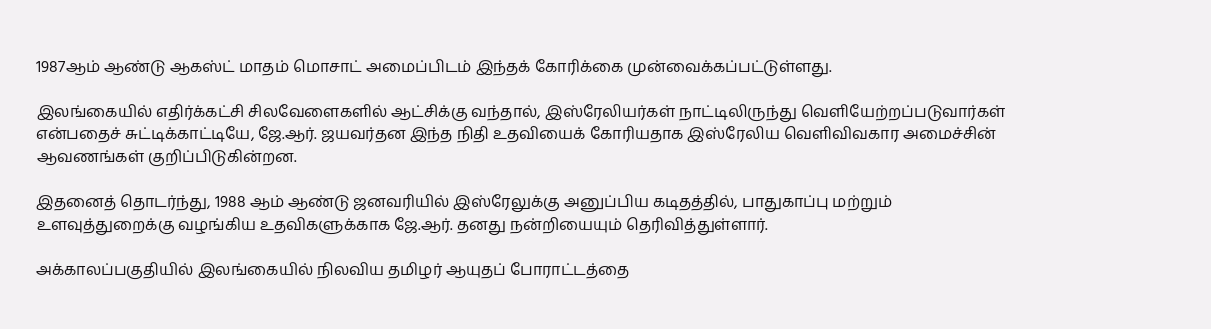1987ஆம் ஆண்டு ஆகஸ்ட் மாதம் மொசாட் அமைப்பிடம் இந்தக் கோரிக்கை முன்வைக்கப்பட்டுள்ளது.

இலங்கையில் எதிர்க்கட்சி சிலவேளைகளில் ஆட்சிக்கு வந்தால், இஸ்ரேலியர்கள் நாட்டிலிருந்து வெளியேற்றப்படுவார்கள் என்பதைச் சுட்டிக்காட்டியே, ஜே.ஆர். ஜயவர்தன இந்த நிதி உதவியைக் கோரியதாக இஸ்ரேலிய வெளிவிவகார அமைச்சின் ஆவணங்கள் குறிப்பிடுகின்றன.

இதனைத் தொடர்ந்து, 1988 ஆம் ஆண்டு ஜனவரியில் இஸ்ரேலுக்கு அனுப்பிய கடிதத்தில், பாதுகாப்பு மற்றும் உளவுத்துறைக்கு வழங்கிய உதவிகளுக்காக ஜே.ஆர். தனது நன்றியையும் தெரிவித்துள்ளார்.

அக்காலப்பகுதியில் இலங்கையில் நிலவிய தமிழர் ஆயுதப் போராட்டத்தை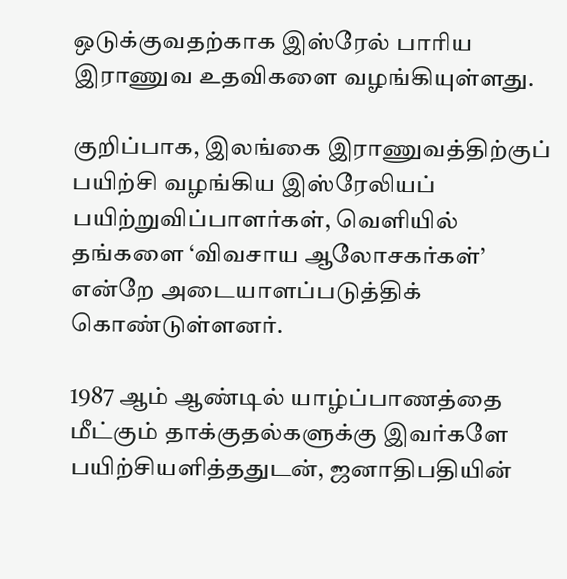ஒடுக்குவதற்காக இஸ்ரேல் பாரிய இராணுவ உதவிகளை வழங்கியுள்ளது.

குறிப்பாக, இலங்கை இராணுவத்திற்குப் பயிற்சி வழங்கிய இஸ்ரேலியப் பயிற்றுவிப்பாளர்கள், வெளியில் தங்களை ‘விவசாய ஆலோசகர்கள்’ என்றே அடையாளப்படுத்திக் கொண்டுள்ளனர்.

1987 ஆம் ஆண்டில் யாழ்ப்பாணத்தை மீட்கும் தாக்குதல்களுக்கு இவர்களே பயிற்சியளித்ததுடன், ஜனாதிபதியின்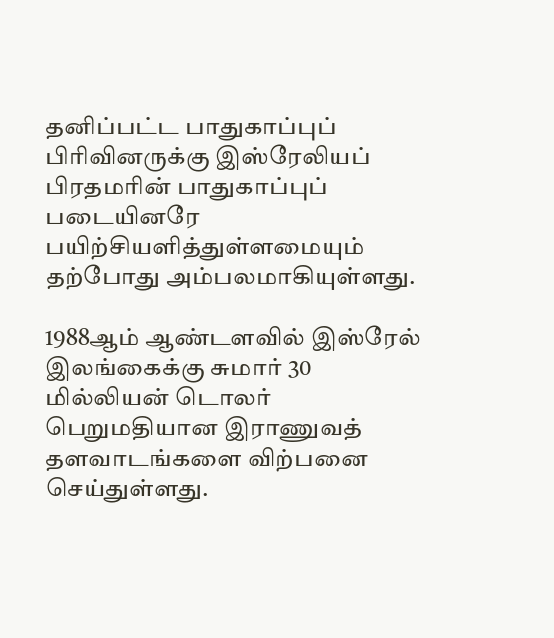தனிப்பட்ட பாதுகாப்புப் பிரிவினருக்கு இஸ்ரேலியப் பிரதமரின் பாதுகாப்புப் படையினரே பயிற்சியளித்துள்ளமையும் தற்போது அம்பலமாகியுள்ளது.

1988ஆம் ஆண்டளவில் இஸ்ரேல் இலங்கைக்கு சுமார் 30 மில்லியன் டொலர் பெறுமதியான இராணுவத் தளவாடங்களை விற்பனை செய்துள்ளது.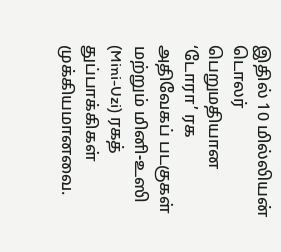இதில் 10 மில்லியன் டொலர் பெறுமதியான ‘டோரா’ ரக அதிவேகப் படகுகள் மற்றும் மினி-உஸி (Mini-Uzi) ரகத் துப்பாக்கிகள் முக்கியமானவை.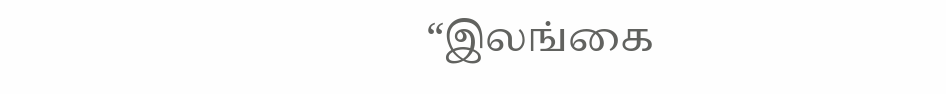“இலங்கை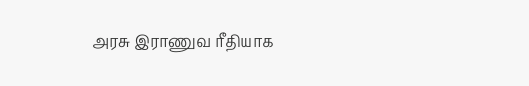அரசு இராணுவ ரீதியாக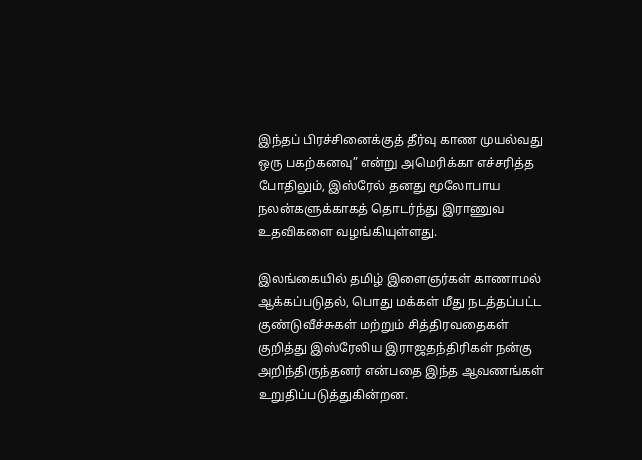இந்தப் பிரச்சினைக்குத் தீர்வு காண முயல்வது ஒரு பகற்கனவு” என்று அமெரிக்கா எச்சரித்த போதிலும், இஸ்ரேல் தனது மூலோபாய நலன்களுக்காகத் தொடர்ந்து இராணுவ உதவிகளை வழங்கியுள்ளது.

இலங்கையில் தமிழ் இளைஞர்கள் காணாமல் ஆக்கப்படுதல், பொது மக்கள் மீது நடத்தப்பட்ட குண்டுவீச்சுகள் மற்றும் சித்திரவதைகள் குறித்து இஸ்ரேலிய இராஜதந்திரிகள் நன்கு அறிந்திருந்தனர் என்பதை இந்த ஆவணங்கள் உறுதிப்படுத்துகின்றன.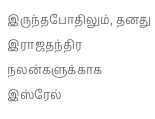இருந்தபோதிலும், தனது இராஜதந்திர நலன்களுக்காக இஸ்ரேல்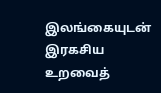இலங்கையுடன் இரகசிய உறவைத்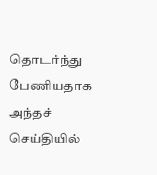தொடர்ந்து பேணியதாக அந்தச் செய்தியில்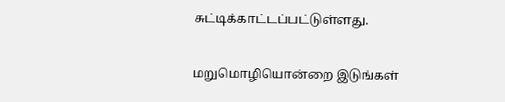சுட்டிக்காட்டப்பட்டுள்ளது.

மறுமொழியொன்றை இடுங்கள்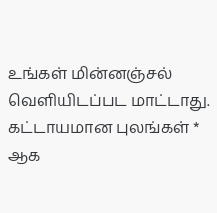உங்கள் மின்னஞ்சல் வௌியிடப்பட மாட்டாது. கட்டாயமான புலங்கள் * ஆக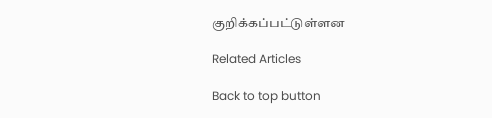குறிக்கப்பட்டுள்ளன

Related Articles

Back to top button